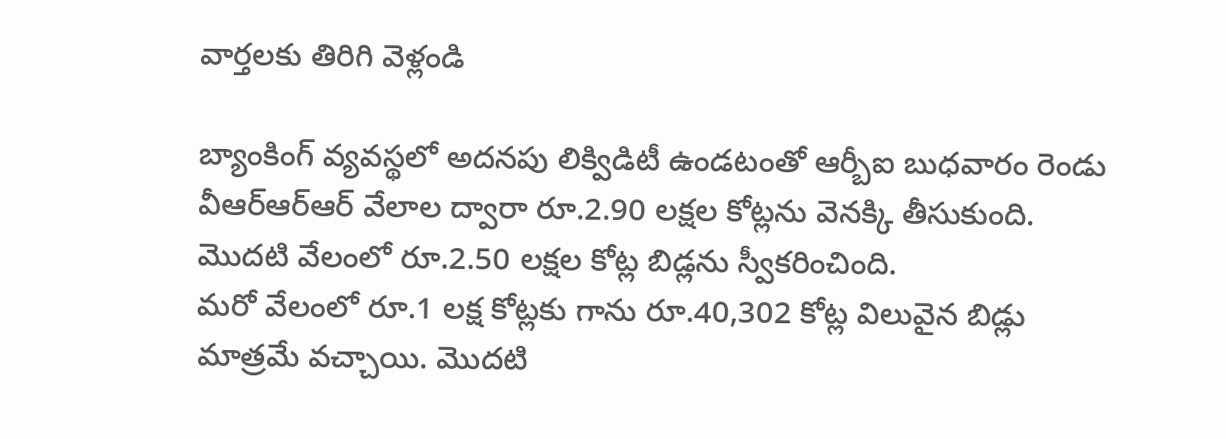వార్తలకు తిరిగి వెళ్లండి

బ్యాంకింగ్ వ్యవస్థలో అదనపు లిక్విడిటీ ఉండటంతో ఆర్బీఐ బుధవారం రెండు వీఆర్ఆర్ఆర్ వేలాల ద్వారా రూ.2.90 లక్షల కోట్లను వెనక్కి తీసుకుంది. మొదటి వేలంలో రూ.2.50 లక్షల కోట్ల బిడ్లను స్వీకరించింది.
మరో వేలంలో రూ.1 లక్ష కోట్లకు గాను రూ.40,302 కోట్ల విలువైన బిడ్లు మాత్రమే వచ్చాయి. మొదటి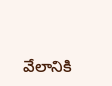వేలానికి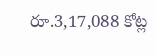రూ.3,17,088 కోట్ల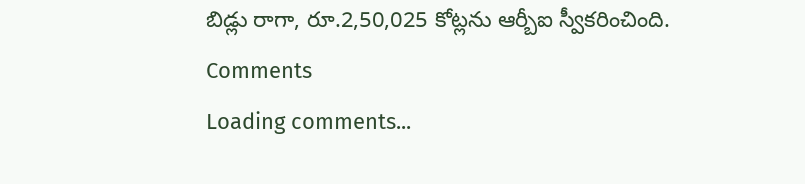బిడ్లు రాగా, రూ.2,50,025 కోట్లను ఆర్బీఐ స్వీకరించింది.
Comments
Loading comments...